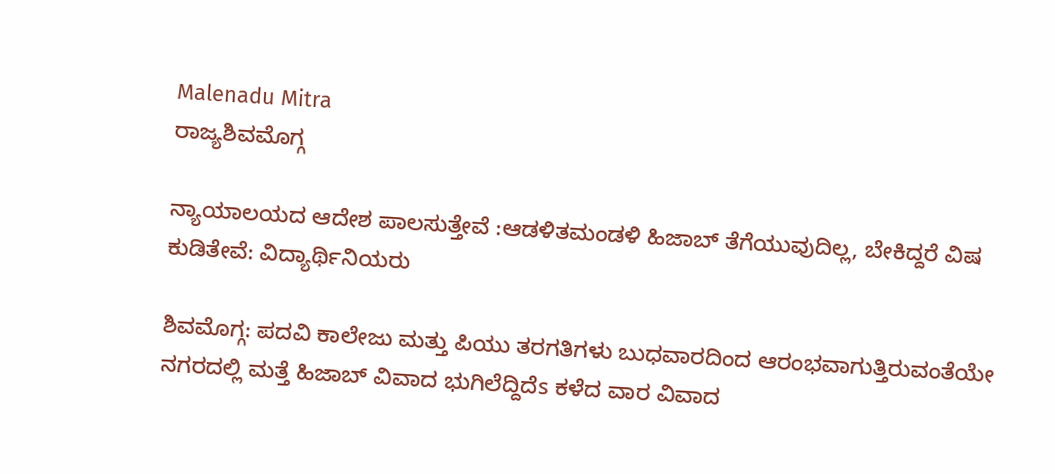Malenadu Mitra
ರಾಜ್ಯಶಿವಮೊಗ್ಗ

ನ್ಯಾಯಾಲಯದ ಆದೇಶ ಪಾಲಸುತ್ತೇವೆ :ಆಡಳಿತಮಂಡಳಿ ಹಿಜಾಬ್ ತೆಗೆಯುವುದಿಲ್ಲ, ಬೇಕಿದ್ದರೆ ವಿಷ ಕುಡಿತೇವೆ: ವಿದ್ಯಾರ್ಥಿನಿಯರು

ಶಿವಮೊಗ್ಗ: ಪದವಿ ಕಾಲೇಜು ಮತ್ತು ಪಿಯು ತರಗತಿಗಳು ಬುಧವಾರದಿಂದ ಆರಂಭವಾಗುತ್ತಿರುವಂತೆಯೇ ನಗರದಲ್ಲಿ ಮತ್ತೆ ಹಿಜಾಬ್ ವಿವಾದ ಭುಗಿಲೆದ್ದಿದೆs ಕಳೆದ ವಾರ ವಿವಾದ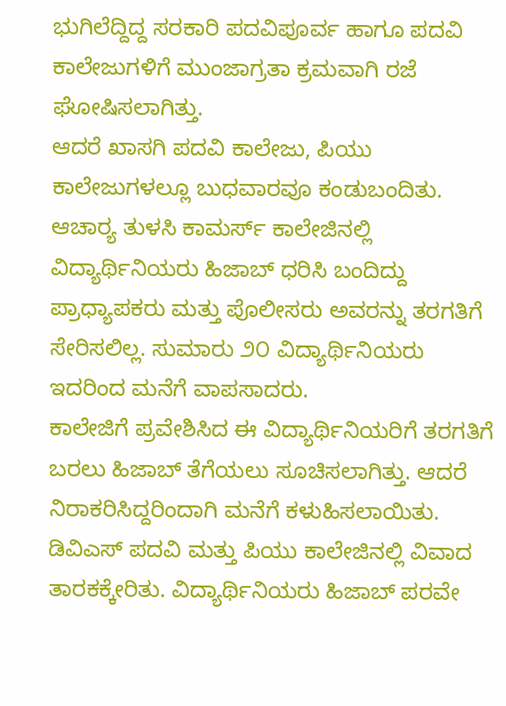ಭುಗಿಲೆದ್ದಿದ್ದ ಸರಕಾರಿ ಪದವಿಪೂರ್ವ ಹಾಗೂ ಪದವಿ ಕಾಲೇಜುಗಳಿಗೆ ಮುಂಜಾಗ್ರತಾ ಕ್ರಮವಾಗಿ ರಜೆ ಘೋಷಿಸಲಾಗಿತ್ತು.
ಆದರೆ ಖಾಸಗಿ ಪದವಿ ಕಾಲೇಜು, ಪಿಯು ಕಾಲೇಜುಗಳಲ್ಲೂ ಬುಧವಾರವೂ ಕಂಡುಬಂದಿತು. ಆಚಾರ್‍ಯ ತುಳಸಿ ಕಾಮರ್ಸ್ ಕಾಲೇಜಿನಲ್ಲಿ ವಿದ್ಯಾರ್ಥಿನಿಯರು ಹಿಜಾಬ್ ಧರಿಸಿ ಬಂದಿದ್ದು ಪ್ರಾಧ್ಯಾಪಕರು ಮತ್ತು ಪೊಲೀಸರು ಅವರನ್ನು ತರಗತಿಗೆ ಸೇರಿಸಲಿಲ್ಲ. ಸುಮಾರು ೨೦ ವಿದ್ಯಾರ್ಥಿನಿಯರು ಇದರಿಂದ ಮನೆಗೆ ವಾಪಸಾದರು.
ಕಾಲೇಜಿಗೆ ಪ್ರವೇಶಿಸಿದ ಈ ವಿದ್ಯಾರ್ಥಿನಿಯರಿಗೆ ತರಗತಿಗೆ ಬರಲು ಹಿಜಾಬ್ ತೆಗೆಯಲು ಸೂಚಿಸಲಾಗಿತ್ತು. ಆದರೆ ನಿರಾಕರಿಸಿದ್ದರಿಂದಾಗಿ ಮನೆಗೆ ಕಳುಹಿಸಲಾಯಿತು.
ಡಿವಿಎಸ್ ಪದವಿ ಮತ್ತು ಪಿಯು ಕಾಲೇಜಿನಲ್ಲಿ ವಿವಾದ ತಾರಕಕ್ಕೇರಿತು. ವಿದ್ಯಾರ್ಥಿನಿಯರು ಹಿಜಾಬ್ ಪರವೇ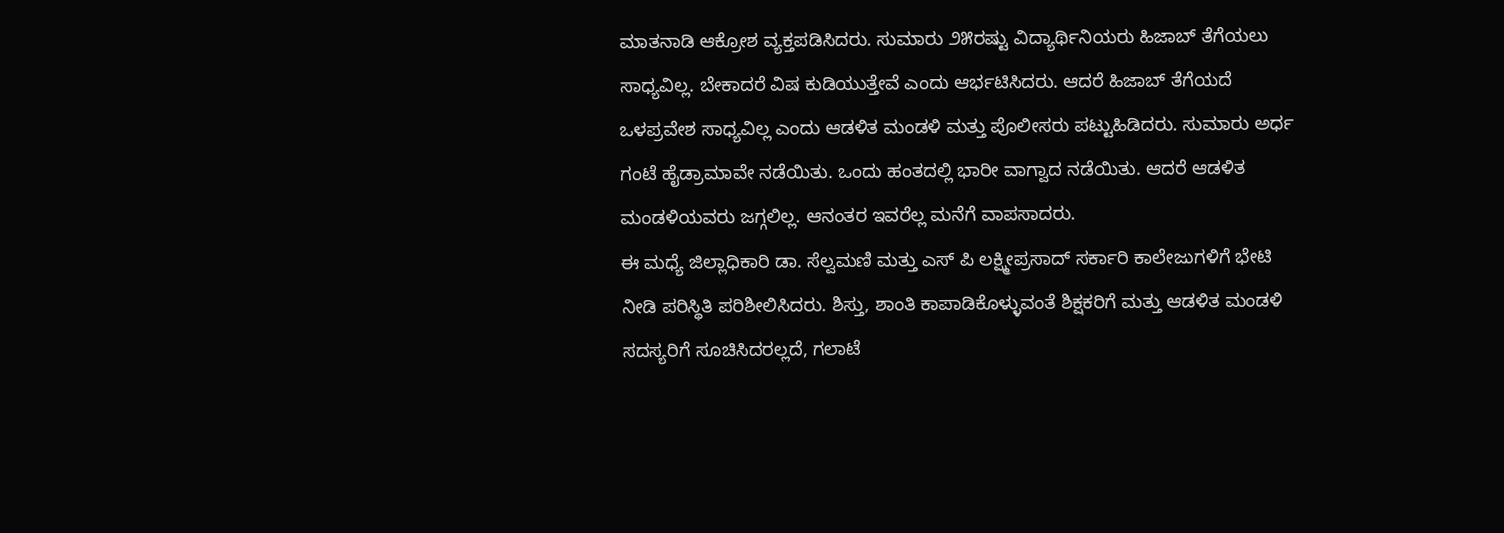ಮಾತನಾಡಿ ಆಕ್ರೋಶ ವ್ಯಕ್ತಪಡಿಸಿದರು. ಸುಮಾರು ೨೫ರಷ್ಟು ವಿದ್ಯಾರ್ಥಿನಿಯರು ಹಿಜಾಬ್ ತೆಗೆಯಲು ಸಾಧ್ಯವಿಲ್ಲ. ಬೇಕಾದರೆ ವಿಷ ಕುಡಿಯುತ್ತೇವೆ ಎಂದು ಆರ್ಭಟಿಸಿದರು. ಆದರೆ ಹಿಜಾಬ್ ತೆಗೆಯದೆ ಒಳಪ್ರವೇಶ ಸಾಧ್ಯವಿಲ್ಲ ಎಂದು ಆಡಳಿತ ಮಂಡಳಿ ಮತ್ತು ಪೊಲೀಸರು ಪಟ್ಟುಹಿಡಿದರು. ಸುಮಾರು ಅರ್ಧ ಗಂಟೆ ಹೈಡ್ರಾಮಾವೇ ನಡೆಯಿತು. ಒಂದು ಹಂತದಲ್ಲಿ ಭಾರೀ ವಾಗ್ವಾದ ನಡೆಯಿತು. ಆದರೆ ಆಡಳಿತ ಮಂಡಳಿಯವರು ಜಗ್ಗಲಿಲ್ಲ. ಆನಂತರ ಇವರೆಲ್ಲ ಮನೆಗೆ ವಾಪಸಾದರು.
ಈ ಮಧ್ಯೆ ಜಿಲ್ಲಾಧಿಕಾರಿ ಡಾ. ಸೆಲ್ವಮಣಿ ಮತ್ತು ಎಸ್ ಪಿ ಲಕ್ಷ್ಮೀಪ್ರಸಾದ್ ಸರ್ಕಾರಿ ಕಾಲೇಜುಗಳಿಗೆ ಭೇಟಿ ನೀಡಿ ಪರಿಸ್ಥಿತಿ ಪರಿಶೀಲಿಸಿದರು. ಶಿಸ್ತು, ಶಾಂತಿ ಕಾಪಾಡಿಕೊಳ್ಳುವಂತೆ ಶಿಕ್ಷಕರಿಗೆ ಮತ್ತು ಆಡಳಿತ ಮಂಡಳಿ ಸದಸ್ಯರಿಗೆ ಸೂಚಿಸಿದರಲ್ಲದೆ, ಗಲಾಟೆ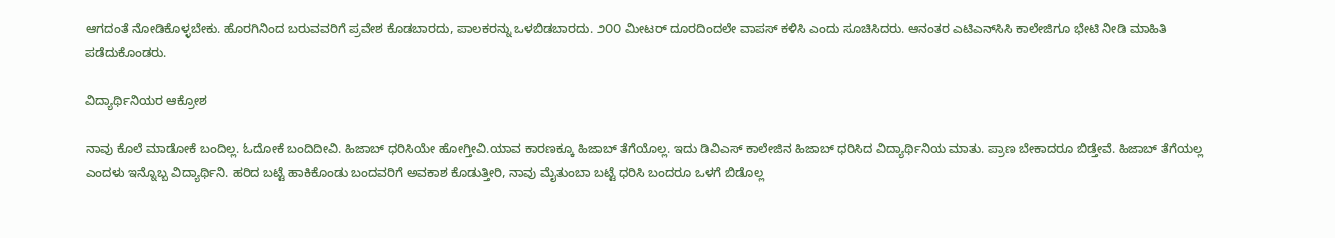ಆಗದಂತೆ ನೋಡಿಕೊಳ್ಳಬೇಕು. ಹೊರಗಿನಿಂದ ಬರುವವರಿಗೆ ಪ್ರವೇಶ ಕೊಡಬಾರದು, ಪಾಲಕರನ್ನು ಒಳಬಿಡಬಾರದು. ೨೦೦ ಮೀಟರ್ ದೂರದಿಂದಲೇ ವಾಪಸ್ ಕಳಿಸಿ ಎಂದು ಸೂಚಿಸಿದರು. ಆನಂತರ ಎಟಿಎನ್‌ಸಿಸಿ ಕಾಲೇಜಿಗೂ ಭೇಟಿ ನೀಡಿ ಮಾಹಿತಿ ಪಡೆದುಕೊಂಡರು.

ವಿದ್ಯಾರ್ಥಿನಿಯರ ಆಕ್ರೋಶ

ನಾವು ಕೊಲೆ ಮಾಡೋಕೆ ಬಂದಿಲ್ಲ. ಓದೋಕೆ ಬಂದಿದೀವಿ. ಹಿಜಾಬ್ ಧರಿಸಿಯೇ ಹೋಗ್ತೀವಿ.ಯಾವ ಕಾರಣಕ್ಕೂ ಹಿಜಾಬ್ ತೆಗೆಯೊಲ್ಲ. ಇದು ಡಿವಿಎಸ್ ಕಾಲೇಜಿನ ಹಿಜಾಬ್ ಧರಿಸಿದ ವಿದ್ಯಾರ್ಥಿನಿಯ ಮಾತು. ಪ್ರಾಣ ಬೇಕಾದರೂ ಬಿಡ್ತೇವೆ. ಹಿಜಾಬ್ ತೆಗೆಯಲ್ಲ ಎಂದಳು ಇನ್ನೊಬ್ಬ ವಿದ್ಯಾರ್ಥಿನಿ. ಹರಿದ ಬಟ್ಟೆ ಹಾಕಿಕೊಂಡು ಬಂದವರಿಗೆ ಅವಕಾಶ ಕೊಡುತ್ತೀರಿ, ನಾವು ಮೈತುಂಬಾ ಬಟ್ಟೆ ಧರಿಸಿ ಬಂದರೂ ಒಳಗೆ ಬಿಡೊಲ್ಲ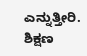ಎನ್ನುತ್ತೀರಿ. ಶಿಕ್ಷಣ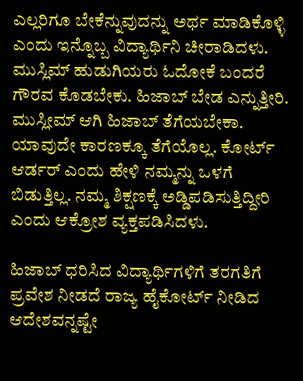ಎಲ್ಲರಿಗೂ ಬೇಕೆನ್ನುವುದನ್ನು ಅರ್ಥ ಮಾಡಿಕೊಳ್ಳಿ ಎಂದು ಇನ್ನೊಬ್ಬ ವಿದ್ಯಾರ್ಥಿನಿ ಚೀರಾಡಿದಳು. ಮುಸ್ಲಿಮ್ ಹುಡುಗಿಯರು ಓದೋಕೆ ಬಂದರೆ ಗೌರವ ಕೊಡಬೇಕು. ಹಿಜಾಬ್ ಬೇಡ ಎನ್ನುತ್ತೀರಿ. ಮುಸ್ಲೀಮ್ ಆಗಿ ಹಿಜಾಬ್ ತೆಗೆಯಬೇಕಾ. ಯಾವುದೇ ಕಾರಣಕ್ಕೂ ತೆಗೆಯೊಲ್ಲ. ಕೋರ್ಟ್ ಆರ್ಡರ್ ಎಂದು ಹೇಳಿ ನಮ್ಮನ್ನು ಒಳಗೆ ಬಿಡುತ್ತಿಲ್ಲ. ನಮ್ಮ ಶಿಕ್ಷಣಕ್ಕೆ ಅಡ್ಡಿಪಡಿಸುತ್ತಿದ್ದೀರಿ ಎಂದು ಆಕ್ರೋಶ ವ್ಯಕ್ತಪಡಿಸಿದಳು.

ಹಿಜಾಬ್ ಧರಿಸಿದ ವಿದ್ಯಾರ್ಥಿಗಳಿಗೆ ತರಗತಿಗೆ ಪ್ರವೇಶ ನೀಡದೆ ರಾಜ್ಯ ಹೈಕೋರ್ಟ್ ನೀಡಿದ ಆದೇಶವನ್ನಷ್ಟೇ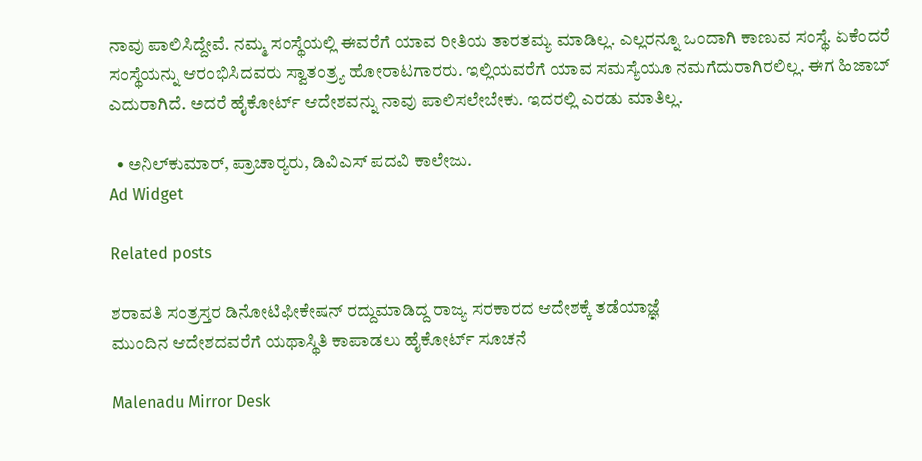ನಾವು ಪಾಲಿಸಿದ್ದೇವೆ. ನಮ್ಮ ಸಂಸ್ಥೆಯಲ್ಲಿ ಈವರೆಗೆ ಯಾವ ರೀತಿಯ ತಾರತಮ್ಯ ಮಾಡಿಲ್ಲ. ಎಲ್ಲರನ್ನೂ ಒಂದಾಗಿ ಕಾಣುವ ಸಂಸ್ಥೆ. ಏಕೆಂದರೆ ಸಂಸ್ಥೆಯನ್ನು ಆರಂಭಿಸಿದವರು ಸ್ವಾತಂತ್ರ್ಯ ಹೋರಾಟಗಾರರು. ಇಲ್ಲಿಯವರೆಗೆ ಯಾವ ಸಮಸ್ಯೆಯೂ ನಮಗೆದುರಾಗಿರಲಿಲ್ಲ. ಈಗ ಹಿಜಾಬ್ ಎದುರಾಗಿದೆ. ಅದರೆ ಹೈಕೋರ್ಟ್ ಆದೇಶವನ್ನು ನಾವು ಪಾಲಿಸಲೇಬೇಕು. ಇದರಲ್ಲಿ ಎರಡು ಮಾತಿಲ್ಲ.

  • ಅನಿಲ್‌ಕುಮಾರ್, ಪ್ರಾಚಾರ್‍ಯರು, ಡಿವಿಎಸ್ ಪದವಿ ಕಾಲೇಜು.
Ad Widget

Related posts

ಶರಾವತಿ ಸಂತ್ರಸ್ತರ ಡಿನೋಟಿಫೀಕೇಷನ್ ರದ್ದುಮಾಡಿದ್ದ ರಾಜ್ಯ ಸರಕಾರದ ಆದೇಶಕ್ಕೆ ತಡೆಯಾಜ್ಞೆ
ಮುಂದಿನ ಆದೇಶದವರೆಗೆ ಯಥಾಸ್ಥಿತಿ ಕಾಪಾಡಲು ಹೈಕೋರ್ಟ್ ಸೂಚನೆ

Malenadu Mirror Desk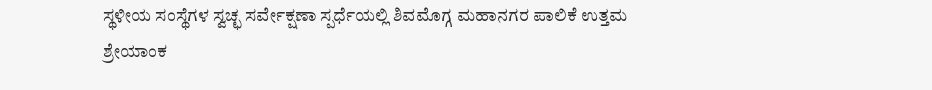ಸ್ಥಳೀಯ ಸಂಸ್ಥೆಗಳ ಸ್ವಚ್ಛ ಸರ್ವೇಕ್ಷಣಾ ಸ್ಪರ್ಧೆಯಲ್ಲಿ ಶಿವಮೊಗ್ಗ ಮಹಾನಗರ ಪಾಲಿಕೆ ಉತ್ತಮ ಶ್ರೇಯಾಂಕ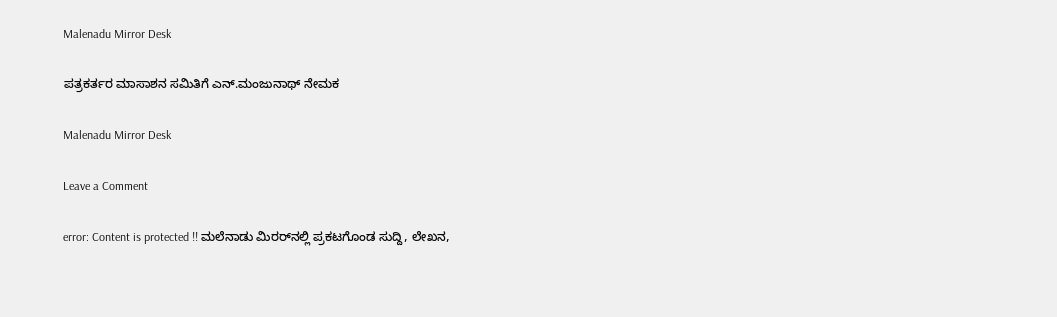Malenadu Mirror Desk

ಪತ್ರಕರ್ತರ ಮಾಸಾಶನ ಸಮಿತಿಗೆ ಎನ್.ಮಂಜುನಾಥ್ ನೇಮಕ

Malenadu Mirror Desk

Leave a Comment

error: Content is protected !! ಮಲೆನಾಡು ಮಿರರ್‌ನಲ್ಲಿ ಪ್ರಕಟಗೊಂಡ ಸುದ್ದಿ, ಲೇಖನ,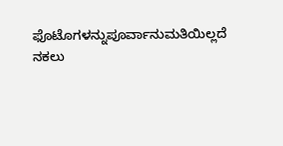ಫೊಟೊಗಳನ್ನುಪೂರ್ವಾನುಮತಿಯಿಲ್ಲದೆ ನಕಲು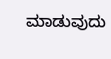ಮಾಡುವುದು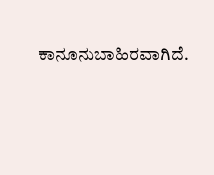ಕಾನೂನುಬಾಹಿರವಾಗಿದೆ.